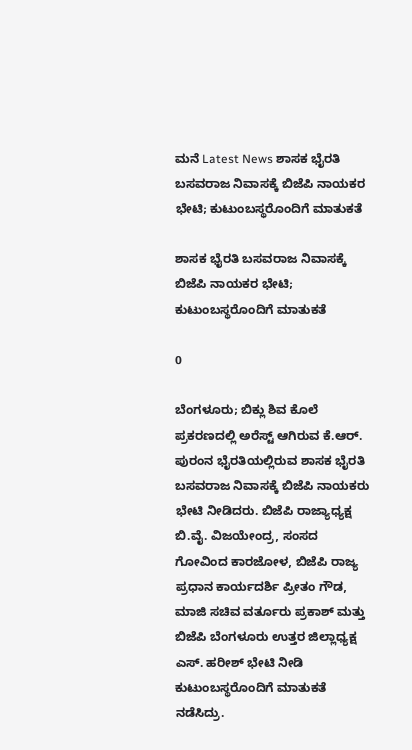ಮನೆ Latest News ಶಾಸಕ ಭೈರತಿ ಬಸವರಾಜ ನಿವಾಸಕ್ಕೆ ಬಿಜೆಪಿ ನಾಯಕರ ಭೇಟಿ; ಕುಟುಂಬಸ್ಥರೊಂದಿಗೆ ಮಾತುಕತೆ

ಶಾಸಕ ಭೈರತಿ ಬಸವರಾಜ ನಿವಾಸಕ್ಕೆ ಬಿಜೆಪಿ ನಾಯಕರ ಭೇಟಿ; ಕುಟುಂಬಸ್ಥರೊಂದಿಗೆ ಮಾತುಕತೆ

0

ಬೆಂಗಳೂರು; ಬಿಕ್ಲು ಶಿವ ಕೊಲೆ ಪ್ರಕರಣದಲ್ಲಿ ಅರೆಸ್ಟ್ ಆಗಿರುವ ಕೆ.ಆರ್. ಪುರಂನ ಭೈರತಿಯಲ್ಲಿರುವ ಶಾಸಕ ಭೈರತಿ ಬಸವರಾಜ ನಿವಾಸಕ್ಕೆ ಬಿಜೆಪಿ ನಾಯಕರು ಭೇಟಿ ನೀಡಿದರು. ಬಿಜೆಪಿ ರಾಜ್ಯಾಧ್ಯಕ್ಷ ಬಿ.ವೈ. ವಿಜಯೇಂದ್ರ‌, ಸಂಸದ ಗೋವಿಂದ ಕಾರಜೋಳ, ಬಿಜೆಪಿ ರಾಜ್ಯ ಪ್ರಧಾನ ಕಾರ್ಯದರ್ಶಿ ಪ್ರೀತಂ ಗೌಡ, ಮಾಜಿ ಸಚಿವ ವರ್ತೂರು ಪ್ರಕಾಶ್ ಮತ್ತು ಬಿಜೆಪಿ ಬೆಂಗಳೂರು ಉತ್ತರ ಜಿಲ್ಲಾಧ್ಯಕ್ಷ ಎಸ್. ಹರೀಶ್ ಭೇಟಿ ನೀಡಿ ಕುಟುಂಬಸ್ಥರೊಂದಿಗೆ ಮಾತುಕತೆ ನಡೆಸಿದ್ರು.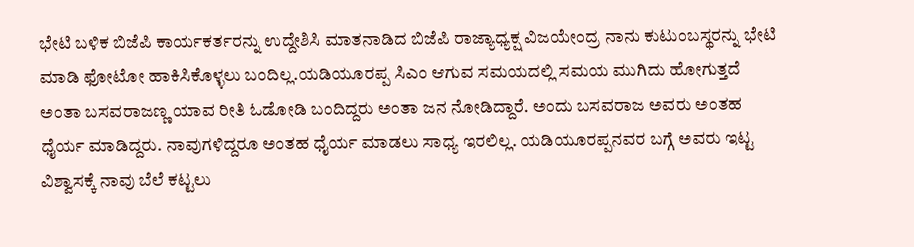ಭೇಟಿ ಬಳಿಕ ಬಿಜೆಪಿ ಕಾರ್ಯಕರ್ತರನ್ನು ಉದ್ದೇಶಿಸಿ ಮಾತನಾಡಿದ ಬಿಜೆಪಿ ರಾಜ್ಯಾಧ್ಯಕ್ಷ ವಿಜಯೇಂದ್ರ‌ ನಾನು ಕುಟುಂಬಸ್ಥರನ್ನು ಭೇಟಿ ಮಾಡಿ ಫೋಟೋ ಹಾಕಿಸಿಕೊಳ್ಳಲು ಬಂದಿಲ್ಲ.ಯಡಿಯೂರಪ್ಪ ಸಿಎಂ ಆಗುವ ಸಮಯದಲ್ಲಿ ಸಮಯ ಮುಗಿದು ಹೋಗುತ್ತದೆ ಅಂತಾ ಬಸವರಾಜಣ್ಣ ಯಾವ ರೀತಿ ಓಡೋಡಿ ಬಂದಿದ್ದರು ಅಂತಾ ಜನ ನೋಡಿದ್ದಾರೆ. ಅಂದು ಬಸವರಾಜ ಅವರು ಅಂತಹ ಧೈರ್ಯ ಮಾಡಿದ್ದರು. ನಾವುಗಳಿದ್ದರೂ ಅಂತಹ ಧೈರ್ಯ ಮಾಡಲು ಸಾಧ್ಯ ಇರಲಿಲ್ಲ. ಯಡಿಯೂರಪ್ಪನವರ ಬಗ್ಗೆ ಅವರು ಇಟ್ಟ ವಿಶ್ವಾಸಕ್ಕೆ ನಾವು ಬೆಲೆ ಕಟ್ಟಲು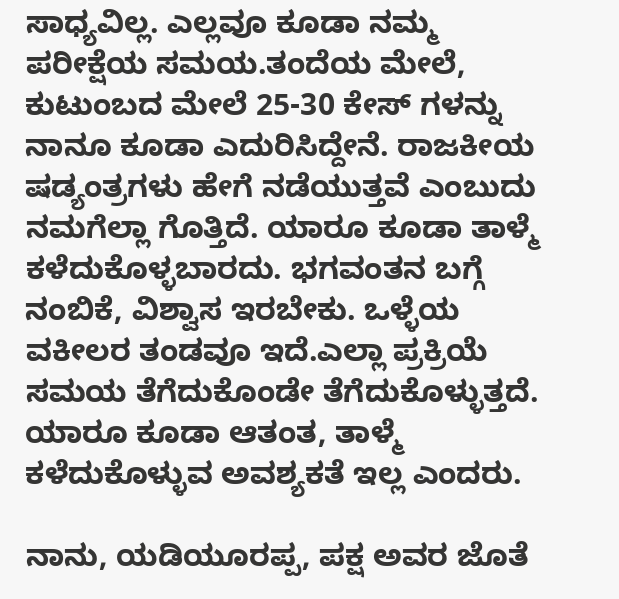ಸಾಧ್ಯವಿಲ್ಲ. ಎಲ್ಲವೂ ಕೂಡಾ ನಮ್ಮ ಪರೀಕ್ಷೆಯ ಸಮಯ.ತಂದೆಯ ಮೇಲೆ, ಕುಟುಂಬದ ಮೇಲೆ 25-30 ಕೇಸ್ ಗಳನ್ನು ನಾನೂ ಕೂಡಾ ಎದುರಿಸಿದ್ದೇನೆ. ರಾಜಕೀಯ ಷಡ್ಯಂತ್ರಗಳು ಹೇಗೆ ನಡೆಯುತ್ತವೆ ಎಂಬುದು ನಮಗೆಲ್ಲಾ ಗೊತ್ತಿದೆ. ಯಾರೂ ಕೂಡಾ ತಾಳ್ಮೆ ಕಳೆದುಕೊಳ್ಳಬಾರದು. ಭಗವಂತನ ಬಗ್ಗೆ ನಂಬಿಕೆ, ವಿಶ್ವಾಸ ಇರಬೇಕು. ಒಳ್ಳೆಯ ವಕೀಲರ ತಂಡವೂ ಇದೆ.ಎಲ್ಲಾ ಪ್ರಕ್ರಿಯೆ ಸಮಯ ತೆಗೆದುಕೊಂಡೇ ತೆಗೆದುಕೊಳ್ಳುತ್ತದೆ. ಯಾರೂ ಕೂಡಾ ಆತಂತ, ತಾಳ್ಮೆ ಕಳೆದುಕೊಳ್ಳುವ ಅವಶ್ಯಕತೆ ಇಲ್ಲ ಎಂದರು.

ನಾನು, ಯಡಿಯೂರಪ್ಪ, ಪಕ್ಷ ಅವರ ಜೊತೆ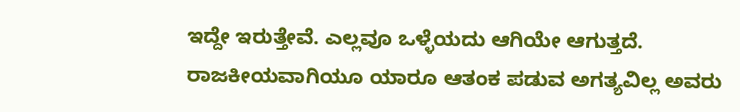ಇದ್ದೇ ಇರುತ್ತೇವೆ. ಎಲ್ಲವೂ ಒಳ್ಳೆಯದು‌ ಆಗಿಯೇ ಆಗುತ್ತದೆ. ರಾಜಕೀಯವಾಗಿಯೂ ಯಾರೂ ಆತಂಕ ಪಡುವ ಅಗತ್ಯವಿಲ್ಲ ಅವರು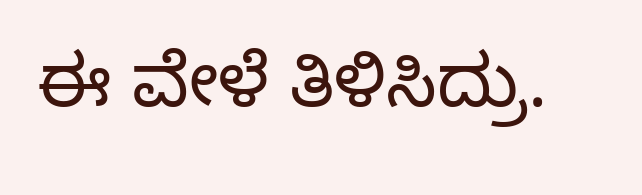ಈ ವೇಳೆ ತಿಳಿಸಿದ್ರು.